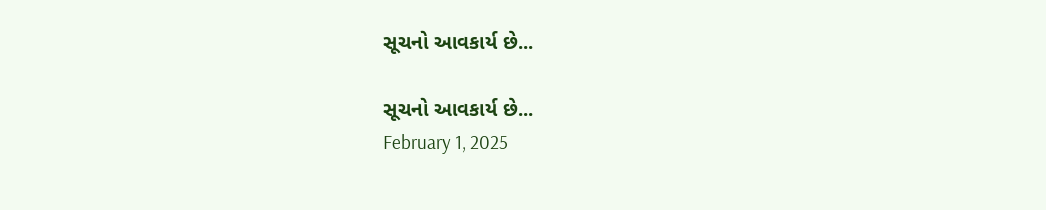સૂચનો આવકાર્ય છે...

સૂચનો આવકાર્ય છે...
February 1, 2025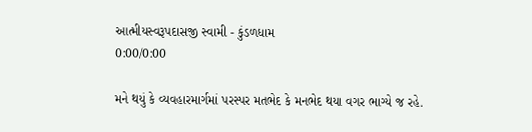આત્મીયસ્વરૂપદાસજી સ્વામી - કુંડળધામ
0:00/0:00

મને થયું કે વ્યવહારમાર્ગમાં પરસ્પર મતભેદ કે મનભેદ થયા વગર ભાગ્યે જ રહે.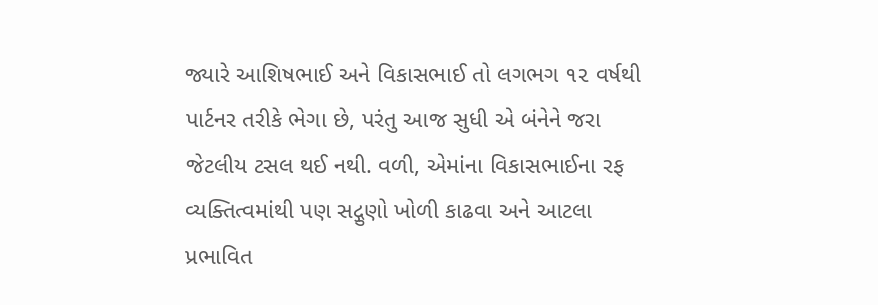જ્યારે આશિષભાઈ અને વિકાસભાઈ તો લગભગ ૧૨ વર્ષથી પાર્ટનર તરીકે ભેગા છે, પરંતુ આજ સુધી એ બંનેને જરા જેટલીય ટસલ થઈ નથી. વળી, એમાંના વિકાસભાઈના રફ વ્યક્તિત્વમાંથી પણ સદ્ગુણો ખોળી કાઢવા અને આટલા પ્રભાવિત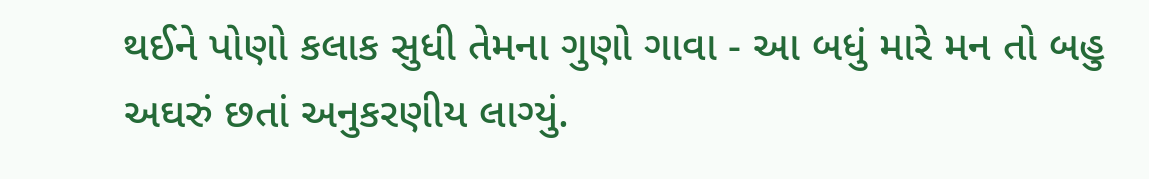થઈને પોણો કલાક સુધી તેમના ગુણો ગાવા - આ બધું મારે મન તો બહુ અઘરું છતાં અનુકરણીય લાગ્યું.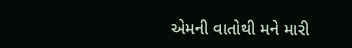એમની વાતોથી મને મારી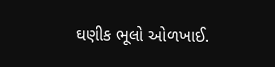ઘણીક ભૂલો ઓળખાઈ.